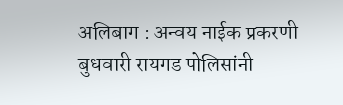अलिबाग : अन्वय नाईक प्रकरणी बुधवारी रायगड पोलिसांनी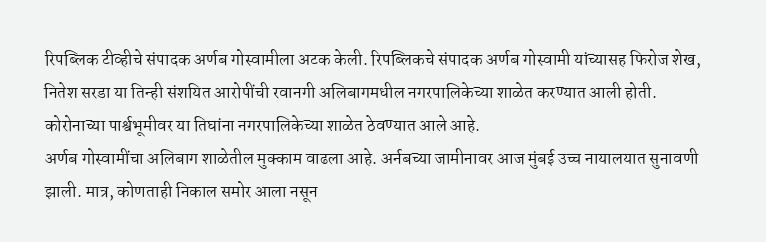रिपब्लिक टीव्हीचे संपादक अर्णब गोस्वामीला अटक केली. रिपब्लिकचे संपादक अर्णब गोस्वामी यांच्यासह फिरोज शेख, नितेश सरडा या तिन्ही संशयित आरोपींची रवानगी अलिबागमधील नगरपालिकेच्या शाळेत करण्यात आली होती. कोरोनाच्या पार्श्वभूमीवर या तिघांना नगरपालिकेच्या शाळेत ठेवण्यात आले आहे.
अर्णब गोस्वामींचा अलिबाग शाळेतील मुक्काम वाढला आहे. अर्नबच्या जामीनावर आज मुंबई उच्च नायालयात सुनावणी झाली. मात्र, कोणताही निकाल समोर आला नसून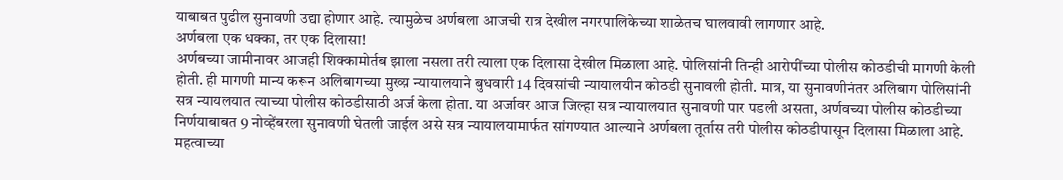याबाबत पुढील सुनावणी उद्या होणार आहे. त्यामुळेच अर्णबला आजची रात्र देखील नगरपालिकेच्या शाळेतच घालवावी लागणार आहे.
अर्णबला एक धक्का, तर एक दिलासा!
अर्णबच्या जामीनावर आजही शिक्कामोर्तब झाला नसला तरी त्याला एक दिलासा देखील मिळाला आहे. पोलिसांनी तिन्ही आरोपींच्या पोलीस कोठडीची मागणी केली होती. ही मागणी मान्य करून अलिबागच्या मुख्य़ न्यायालयाने बुधवारी 14 दिवसांची न्यायालयीन कोठडी सुनावली होती. मात्र, या सुनावणीनंतर अलिबाग पोलिसांनी सत्र न्यायलयात त्याच्या पोलीस कोठडीसाठी अर्ज केला होता. या अर्जावर आज जिल्हा सत्र न्यायालयात सुनावणी पार पडली असता, अर्णवच्या पोलीस कोठडीच्या निर्णयाबाबत 9 नोव्हेंबरला सुनावणी घेतली जाईल असे सत्र न्यायालयामार्फत सांगण्यात आल्याने अर्णबला तूर्तास तरी पोलीस कोठडीपासून दिलासा मिळाला आहे.
महत्वाच्या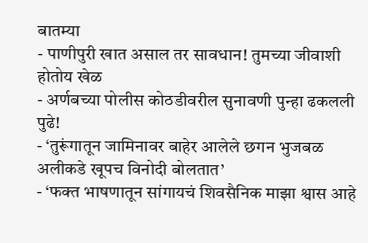बातम्या
- पाणीपुरी खात असाल तर सावधान! तुमच्या जीवाशी होतोय खेळ
- अर्णबच्या पोलीस कोठडीवरील सुनावणी पुन्हा ढकलली पुढे!
- ‘तुरूंगातून जामिनावर बाहेर आलेले छगन भुजबळ अलीकडे खूपच विनोदी बोलतात’
- ‘फक्त भाषणातून सांगायचं शिवसैनिक माझा श्वास आहे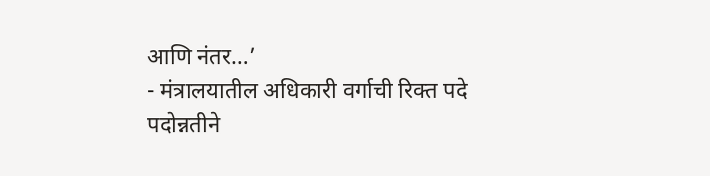आणि नंतर…’
- मंत्रालयातील अधिकारी वर्गाची रिक्त पदे पदोन्नतीने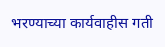भरण्याच्या कार्यवाहीस गती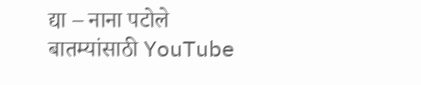द्या – नाना पटोले
बातम्यांसाठी YouTube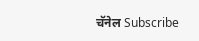चॅनेल Subscribe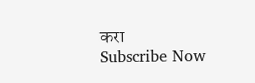करा
Subscribe Now